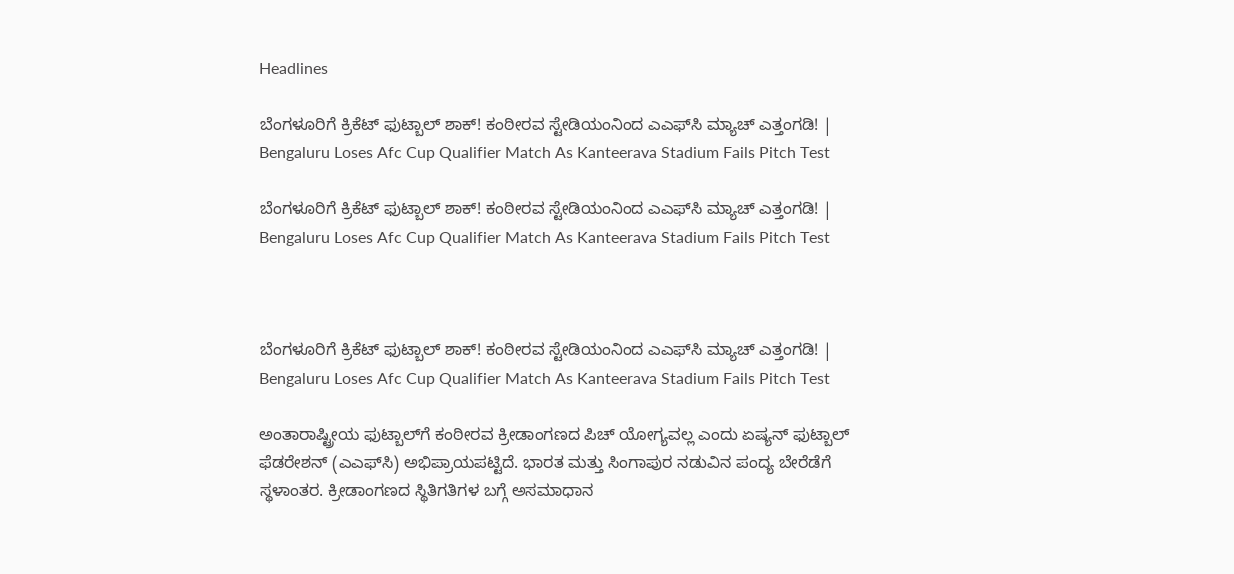Headlines

ಬೆಂಗಳೂರಿಗೆ ಕ್ರಿಕೆಟ್‌ ಫುಟ್ಬಾಲ್ ಶಾಕ್! ಕಂಠೀರವ ಸ್ಟೇಡಿಯಂನಿಂದ ಎಎಫ್‌ಸಿ ಮ್ಯಾಚ್ ಎತ್ತಂಗಡಿ! | Bengaluru Loses Afc Cup Qualifier Match As Kanteerava Stadium Fails Pitch Test

ಬೆಂಗಳೂರಿಗೆ ಕ್ರಿಕೆಟ್‌ ಫುಟ್ಬಾಲ್ ಶಾಕ್! ಕಂಠೀರವ ಸ್ಟೇಡಿಯಂನಿಂದ ಎಎಫ್‌ಸಿ ಮ್ಯಾಚ್ ಎತ್ತಂಗಡಿ! | Bengaluru Loses Afc Cup Qualifier Match As Kanteerava Stadium Fails Pitch Test



ಬೆಂಗಳೂರಿಗೆ ಕ್ರಿಕೆಟ್‌ ಫುಟ್ಬಾಲ್ ಶಾಕ್! ಕಂಠೀರವ ಸ್ಟೇಡಿಯಂನಿಂದ ಎಎಫ್‌ಸಿ ಮ್ಯಾಚ್ ಎತ್ತಂಗಡಿ! | Bengaluru Loses Afc Cup Qualifier Match As Kanteerava Stadium Fails Pitch Test

ಅಂತಾರಾಷ್ಟ್ರೀಯ ಫುಟ್ಬಾಲ್‌ಗೆ ಕಂಠೀರವ ಕ್ರೀಡಾಂಗಣದ ಪಿಚ್ ಯೋಗ್ಯವಲ್ಲ ಎಂದು ಏಷ್ಯನ್ ಫುಟ್ಬಾಲ್ ಫೆಡರೇಶನ್ (ಎಎಫ್‌ಸಿ) ಅಭಿಪ್ರಾಯಪಟ್ಟಿದೆ. ಭಾರತ ಮತ್ತು ಸಿಂಗಾಪುರ ನಡುವಿನ ಪಂದ್ಯ ಬೇರೆಡೆಗೆ ಸ್ಥಳಾಂತರ. ಕ್ರೀಡಾಂಗಣದ ಸ್ಥಿತಿಗತಿಗಳ ಬಗ್ಗೆ ಅಸಮಾಧಾನ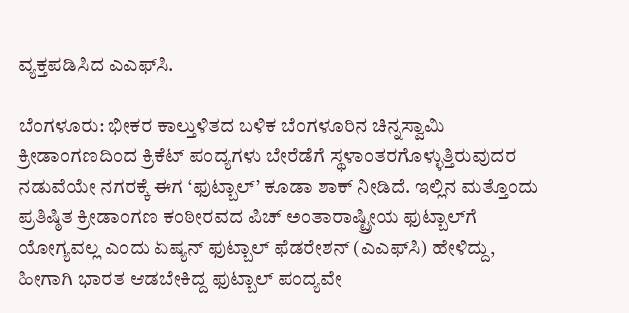ವ್ಯಕ್ತಪಡಿಸಿದ ಎಎಫ್‌ಸಿ.

ಬೆಂಗಳೂರು: ಭೀಕರ ಕಾಲ್ತುಳಿತದ ಬಳಿಕ ಬೆಂಗಳೂರಿನ ಚಿನ್ನಸ್ವಾಮಿ ಕ್ರೀಡಾಂಗಣದಿಂದ ಕ್ರಿಕೆಟ್ ಪಂದ್ಯಗಳು ಬೇರೆಡೆಗೆ ಸ್ಥಳಾಂತರಗೊಳ್ಳುತ್ತಿರುವುದರ ನಡುವೆಯೇ ನಗರಕ್ಕೆ ಈಗ ‘ಫುಟ್ಬಾಲ್’ ಕೂಡಾ ಶಾಕ್ ನೀಡಿದೆ. ಇಲ್ಲಿನ ಮತ್ತೊಂದು ಪ್ರತಿಷ್ಠಿತ ಕ್ರೀಡಾಂಗಣ ಕಂಠೀರವದ ಪಿಚ್ ಅಂತಾರಾಷ್ಟ್ರೀಯ ಫುಟ್ಬಾಲ್‌ಗೆ ಯೋಗ್ಯವಲ್ಲ ಎಂದು ಏಷ್ಯನ್ ಫುಟ್ಬಾಲ್ ಫೆಡರೇಶನ್ (ಎಎಫ್‌ಸಿ) ಹೇಳಿದ್ದು, ಹೀಗಾಗಿ ಭಾರತ ಆಡಬೇಕಿದ್ದ ಫುಟ್ಬಾಲ್ ಪಂದ್ಯವೇ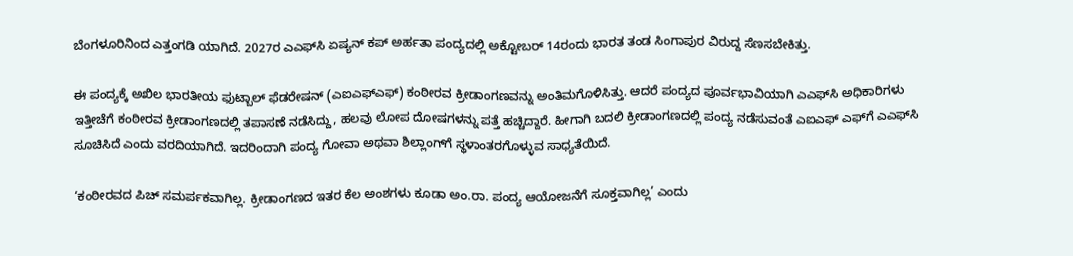ಬೆಂಗಳೂರಿನಿಂದ ಎತ್ತಂಗಡಿ ಯಾಗಿದೆ. 2027ರ ಎಎಫ್‌ಸಿ ಏಷ್ಯನ್ ಕಪ್ ಅರ್ಹತಾ ಪಂದ್ಯದಲ್ಲಿ ಅಕ್ಟೋಬರ್ 14ರಂದು ಭಾರತ ತಂಡ ಸಿಂಗಾಪುರ ವಿರುದ್ದ ಸೆಣಸಬೇಕಿತ್ತು.

ಈ ಪಂದ್ಯಕ್ಕೆ ಅಖಿಲ ಭಾರತೀಯ ಫುಟ್ಬಾಲ್ ಫೆಡರೇಷನ್ (ಎಐಎಫ್‌ಎಫ್) ಕಂಠೀರವ ಕ್ರೀಡಾಂಗಣವನ್ನು ಅಂತಿಮಗೊಳಿಸಿತ್ತು. ಆದರೆ ಪಂದ್ಯದ ಪೂರ್ವಭಾವಿಯಾಗಿ ಎಎಫ್‌ಸಿ ಅಧಿಕಾರಿಗಳು ಇತ್ತೀಚೆಗೆ ಕಂಠೀರವ ಕ್ರೀಡಾಂಗಣದಲ್ಲಿ ತಪಾಸಣೆ ನಡೆಸಿದ್ದು, ಹಲವು ಲೋಪ ದೋಷಗಳನ್ನು ಪತ್ತೆ ಹಚ್ಚಿದ್ದಾರೆ. ಹೀಗಾಗಿ ಬದಲಿ ಕ್ರೀಡಾಂಗಣದಲ್ಲಿ ಪಂದ್ಯ ನಡೆಸುವಂತೆ ಎಐಎಫ್ ಎಫ್‌ಗೆ ಎಎಫ್‌ಸಿ ಸೂಚಿಸಿದೆ ಎಂದು ವರದಿಯಾಗಿದೆ. ಇದರಿಂದಾಗಿ ಪಂದ್ಯ ಗೋವಾ ಅಥವಾ ಶಿಲ್ಲಾಂಗ್‌ಗೆ ಸ್ಥಳಾಂತರಗೊಳ್ಳುವ ಸಾಧ್ಯತೆಯಿದೆ.

‘ಕಂಠೀರವದ ಪಿಚ್ ಸಮರ್ಪಕವಾಗಿಲ್ಲ. ಕ್ರೀಡಾಂಗಣದ ಇತರ ಕೆಲ ಅಂಶಗಳು ಕೂಡಾ ಅಂ.ರಾ. ಪಂದ್ಯ ಆಯೋಜನೆಗೆ ಸೂಕ್ತವಾಗಿಲ್ಲ’ ಎಂದು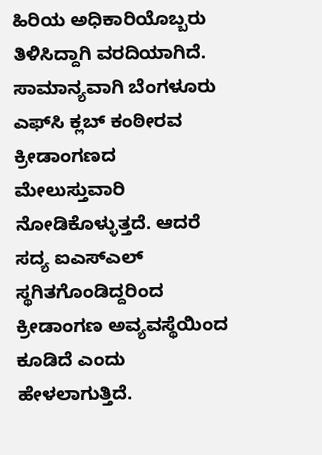ಹಿರಿಯ ಅಧಿಕಾರಿಯೊಬ್ಬರು ತಿಳಿಸಿದ್ದಾಗಿ ವರದಿಯಾಗಿದೆ. ಸಾಮಾನ್ಯವಾಗಿ ಬೆಂಗಳೂರು ಎಫ್‌ಸಿ ಕ್ಲಬ್ ಕಂಠೀರವ ಕ್ರೀಡಾಂಗಣದ ಮೇಲುಸ್ತುವಾರಿ ನೋಡಿಕೊಳ್ಳುತ್ತದೆ. ಆದರೆ ಸದ್ಯ ಐಎಸ್‌ಎಲ್ ಸ್ಥಗಿತಗೊಂಡಿದ್ದರಿಂದ ಕ್ರೀಡಾಂಗಣ ಅವ್ಯವಸ್ಥೆಯಿಂದ ಕೂಡಿದೆ ಎಂದು ಹೇಳಲಾಗುತ್ತಿದೆ.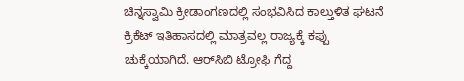ಚಿನ್ನಸ್ವಾಮಿ ಕ್ರೀಡಾಂಗಣದಲ್ಲಿ ಸಂಭವಿಸಿದ ಕಾಲ್ತುಳಿತ ಘಟನೆ ಕ್ರಿಕೆಟ್ ಇತಿಹಾಸದಲ್ಲಿ ಮಾತ್ರವಲ್ಲ ರಾಜ್ಯಕ್ಕೆ ಕಪ್ಪು ಚುಕ್ಕೆಯಾಗಿದೆ. ಆರ್‌ಸಿಬಿ ಟ್ರೋಫಿ ಗೆದ್ದ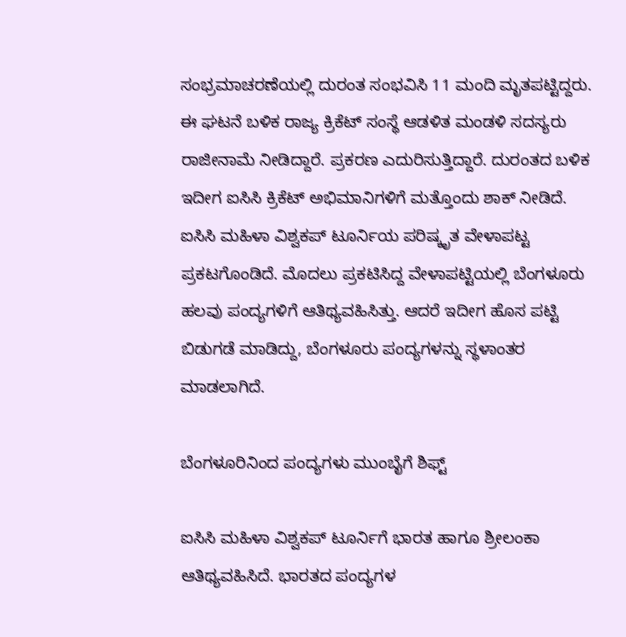ಸಂಭ್ರಮಾಚರಣೆಯಲ್ಲಿ ದುರಂತ ಸಂಭವಿಸಿ 11 ಮಂದಿ ಮೃತಪಟ್ಟಿದ್ದರು. ಈ ಘಟನೆ ಬಳಿಕ ರಾಜ್ಯ ಕ್ರಿಕೆಟ್ ಸಂಸ್ಥೆ ಆಡಳಿತ ಮಂಡಳಿ ಸದಸ್ಯರು ರಾಜೀನಾಮೆ ನೀಡಿದ್ದಾರೆ. ಪ್ರಕರಣ ಎದುರಿಸುತ್ತಿದ್ದಾರೆ. ದುರಂತದ ಬಳಿಕ ಇದೀಗ ಐಸಿಸಿ ಕ್ರಿಕೆಟ್ ಅಭಿಮಾನಿಗಳಿಗೆ ಮತ್ತೊಂದು ಶಾಕ್ ನೀಡಿದೆ. ಐಸಿಸಿ ಮಹಿಳಾ ವಿಶ್ವಕಪ್ ಟೂರ್ನಿಯ ಪರಿಷ್ಕೃತ ವೇಳಾಪಟ್ಟ ಪ್ರಕಟಗೊಂಡಿದೆ. ಮೊದಲು ಪ್ರಕಟಿಸಿದ್ದ ವೇಳಾಪಟ್ಟಿಯಲ್ಲಿ ಬೆಂಗಳೂರು ಹಲವು ಪಂದ್ಯಗಳಿಗೆ ಆತಿಥ್ಯವಹಿಸಿತ್ತು. ಆದರೆ ಇದೀಗ ಹೊಸ ಪಟ್ಟಿ ಬಿಡುಗಡೆ ಮಾಡಿದ್ದು, ಬೆಂಗಳೂರು ಪಂದ್ಯಗಳನ್ನು ಸ್ಥಳಾಂತರ ಮಾಡಲಾಗಿದೆ.

ಬೆಂಗಳೂರಿನಿಂದ ಪಂದ್ಯಗಳು ಮುಂಬೈಗೆ ಶಿಫ್ಟ್

ಐಸಿಸಿ ಮಹಿಳಾ ವಿಶ್ವಕಪ್ ಟೂರ್ನಿಗೆ ಭಾರತ ಹಾಗೂ ಶ್ರೀಲಂಕಾ ಆತಿಥ್ಯವಹಿಸಿದೆ. ಭಾರತದ ಪಂದ್ಯಗಳ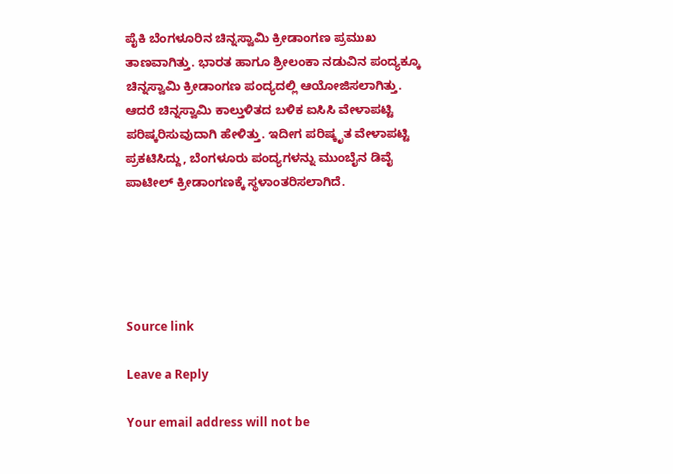ಪೈಕಿ ಬೆಂಗಳೂರಿನ ಚಿನ್ನಸ್ವಾಮಿ ಕ್ರೀಡಾಂಗಣ ಪ್ರಮುಖ ತಾಣವಾಗಿತ್ತು. ಭಾರತ ಹಾಗೂ ಶ್ರೀಲಂಕಾ ನಡುವಿನ ಪಂದ್ಯಕ್ಕೂ ಚಿನ್ನಸ್ವಾಮಿ ಕ್ರೀಡಾಂಗಣ ಪಂದ್ಯದಲ್ಲಿ ಆಯೋಜಿಸಲಾಗಿತ್ತು. ಆದರೆ ಚಿನ್ನಸ್ವಾಮಿ ಕಾಲ್ತುಳಿತದ ಬಳಿಕ ಐಸಿಸಿ ವೇಳಾಪಟ್ಟಿ ಪರಿಷ್ಕರಿಸುವುದಾಗಿ ಹೇಳಿತ್ತು. ಇದೀಗ ಪರಿಷ್ಕೃತ ವೇಳಾಪಟ್ಟಿ ಪ್ರಕಟಿಸಿದ್ದು, ಬೆಂಗಳೂರು ಪಂದ್ಯಗಳನ್ನು ಮುಂಬೈನ ಡಿವೈ ಪಾಟೀಲ್ ಕ್ರೀಡಾಂಗಣಕ್ಕೆ ಸ್ಥಳಾಂತರಿಸಲಾಗಿದೆ.





Source link

Leave a Reply

Your email address will not be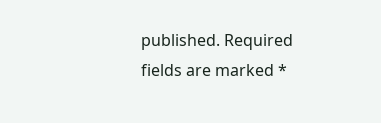published. Required fields are marked *